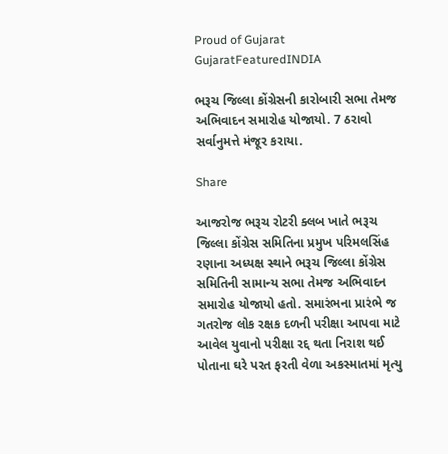Proud of Gujarat
GujaratFeaturedINDIA

ભરૂચ જિલ્લા કોંગ્રેસની કારોબારી સભા તેમજ અભિવાદન સમારોહ યોજાયો. 7 ઠરાવો સર્વાનુમત્તે મંજૂર કરાયા.

Share

આજરોજ ભરૂચ રોટરી ક્લબ ખાતે ભરૂચ જિલ્લા કોંગ્રેસ સમિતિના પ્રમુખ પરિમલસિંહ રણાના અધ્યક્ષ સ્થાને ભરૂચ જિલ્લા કોંગ્રેસ સમિતિની સામાન્ય સભા તેમજ અભિવાદન સમારોહ યોજાયો હતો. સમારંભના પ્રારંભે જ ગતરોજ લોક રક્ષક દળની પરીક્ષા આપવા માટે આવેલ યુવાનો પરીક્ષા રદ્દ થતા નિરાશ થઈ પોતાના ઘરે પરત ફરતી વેળા અકસ્માતમાં મૃત્યુ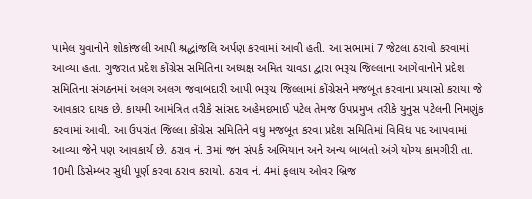પામેલ યુવાનોને શોકાંજલી આપી શ્રદ્ધાંજલિ અર્પણ કરવામાં આવી હતી. આ સભામાં 7 જેટલા ઠરાવો કરવામાં આવ્યા હતા. ગુજરાત પ્રદેશ કોંગ્રેસ સમિતિના અધ્યક્ષ અમિત ચાવડા દ્વારા ભરૂચ જિલ્લાના આગેવાનોને પ્રદેશ સમિતિના સંગઠનમાં અલગ અલગ જવાબદારી આપી ભરૂચ જિલ્લામાં કોંગ્રેસને મજબૂત કરવાના પ્રયાસો કરાયા જે આવકાર દાયક છે. કાયમી આમંત્રિત તરીકે સાંસદ અહેમદભાઈ પટેલ તેમજ ઉપપ્રમુખ તરીકે યુનુસ પટેલની નિમણુંક કરવામાં આવી. આ ઉપરાંત જિલ્લા કોંગ્રેસ સમિતિને વધુ મજબૂત કરવા પ્રદેશ સમિતિમાં વિવિધ પદ આપવામાં આવ્યા જેને પણ આવકાર્ય છે. ઠરાવ નં. 3માં જન સંપર્ક અભિયાન અને અન્ય બાબતો અંગે યોગ્ય કામગીરી તા. 10મી ડિસેમ્બર સુધી પૂર્ણ કરવા ઠરાવ કરાયો. ઠરાવ નં. 4માં ફલાય ઓવર બ્રિજ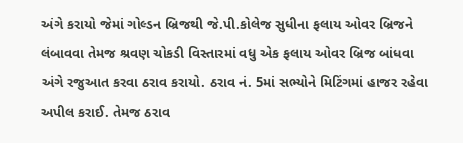અંગે કરાયો જેમાં ગોલ્ડન બ્રિજથી જે.પી.કોલેજ સુધીના ફલાય ઓવર બ્રિજને લંબાવવા તેમજ શ્રવણ ચોકડી વિસ્તારમાં વધુ એક ફલાય ઓવર બ્રિજ બાંધવા અંગે રજુઆત કરવા ઠરાવ કરાયો. ઠરાવ નં. 5માં સભ્યોને મિટિંગમાં હાજર રહેવા અપીલ કરાઈ. તેમજ ઠરાવ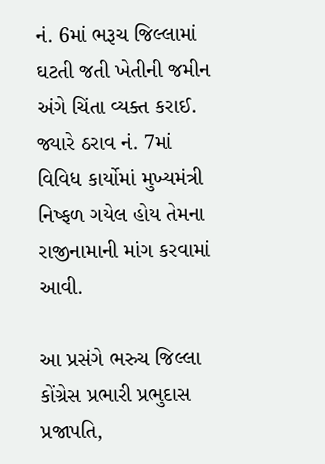નં. 6માં ભરૂચ જિલ્લામાં ઘટતી જતી ખેતીની જમીન અંગે ચિંતા વ્યક્ત કરાઈ. જ્યારે ઠરાવ નં. 7માં વિવિધ કાર્યોમાં મુખ્યમંત્રી નિષ્ફળ ગયેલ હોય તેમના રાજીનામાની માંગ કરવામાં આવી.

આ પ્રસંગે ભરુચ જિલ્લા કોંગ્રેસ પ્રભારી પ્રભુદાસ પ્રજાપતિ,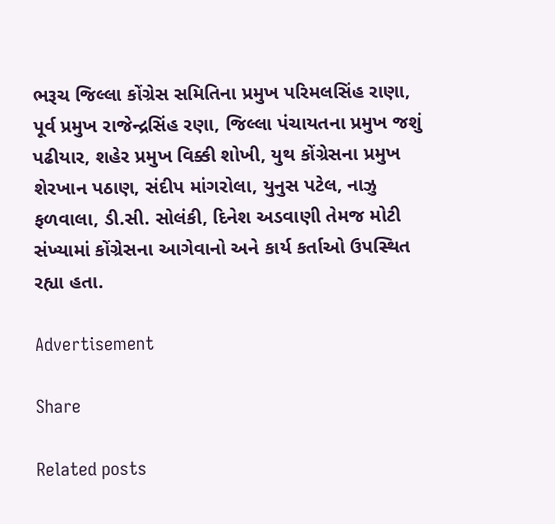ભરૂચ જિલ્લા કોંગ્રેસ સમિતિના પ્રમુખ પરિમલસિંહ રાણા, પૂર્વ પ્રમુખ રાજેન્દ્રસિંહ રણા, જિલ્લા પંચાયતના પ્રમુખ જશું પઢીયાર, શહેર પ્રમુખ વિક્કી શોખી, યુથ કોંગ્રેસના પ્રમુખ શેરખાન પઠાણ, સંદીપ માંગરોલા, યુનુસ પટેલ, નાઝુ ફળવાલા, ડી.સી. સોલંકી, દિનેશ અડવાણી તેમજ મોટી સંખ્યામાં કોંગ્રેસના આગેવાનો અને કાર્ય કર્તાઓ ઉપસ્થિત રહ્યા હતા.

Advertisement

Share

Related posts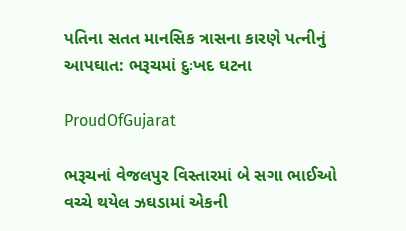પતિના સતત માનસિક ત્રાસના કારણે પત્નીનું આપઘાત: ભરૂચમાં દુઃખદ ઘટના

ProudOfGujarat

ભરૂચનાં વેજલપુર વિસ્તારમાં બે સગા ભાઈઓ વચ્ચે થયેલ ઝઘડામાં એકની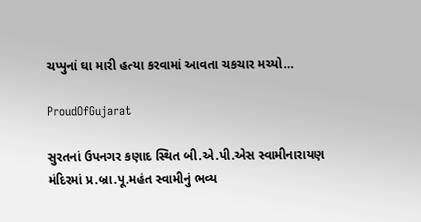ચપ્પુનાં ઘા મારી હત્યા કરવામાં આવતા ચકચાર મચ્યો…

ProudOfGujarat

સુરતનાં ઉપનગર કણાદ સ્થિત બી.એ.પી.એસ સ્વામીનારાયણ મંદિરમાં પ્ર.બ્રા.પૂ.મહંત સ્વામીનું ભવ્ય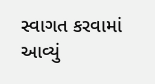સ્વાગત કરવામાં આવ્યું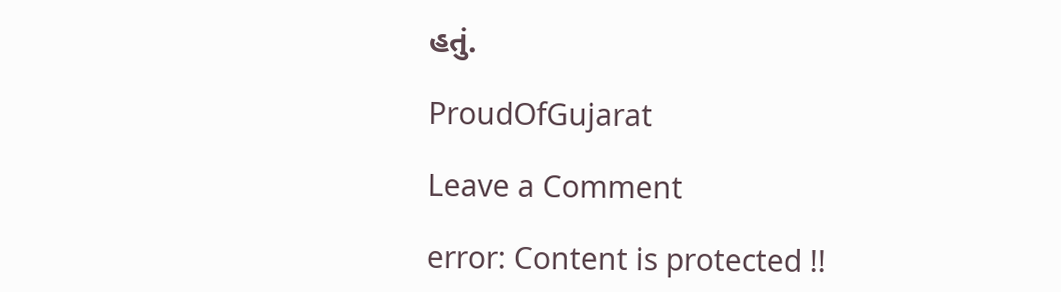હતું.

ProudOfGujarat

Leave a Comment

error: Content is protected !!